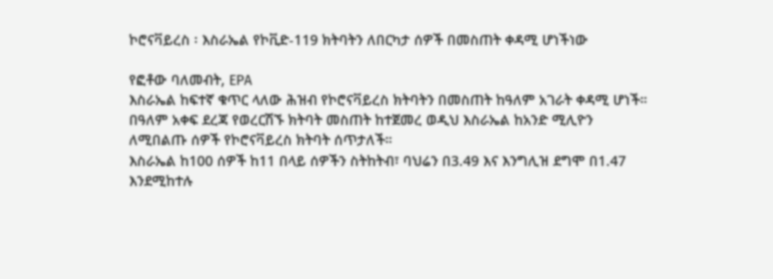ኮሮናቫይረስ ፡ እስራኤል የኮቪድ-119 ክትባትን ለበርካታ ሰዎች በመስጠት ቀዳሚ ሆነችነው

የፎቶው ባለመብት, EPA
እስራኤል ከፍተኛ ቁጥር ላለው ሕዝብ የኮሮናቫይረስ ክትባትን በመስጠት ከዓለም አገራት ቀዳሚ ሆነች።
በዓለም አቀፍ ደረጃ የወረርሽኙ ክትባት መስጠት ከተጀመረ ወዲህ እስራኤል ከአንድ ሚሊዮን ለሚበልጡ ሰዎች የኮሮናቫይረስ ክትባት ሰጥታለች።
እስራኤል ከ100 ሰዎች ከ11 በላይ ሰዎችን ስትከትብ፣ ባህሬን በ3.49 እና እንግሊዝ ደግሞ በ1.47 እንደሚከተሉ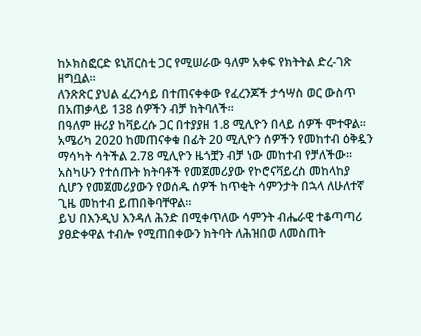ከኦክስፎርድ ዩኒቨርስቲ ጋር የሚሠራው ዓለም አቀፍ የክትትል ድረ-ገጽ ዘግቧል።
ለንጽጽር ያህል ፈረንሳይ በተጠናቀቀው የፈረንጆች ታኅሣስ ወር ውስጥ በአጠቃላይ 138 ሰዎችን ብቻ ከትባለች።
በዓለም ዙሪያ ከቫይረሱ ጋር በተያያዘ 1.8 ሚሊዮን በላይ ሰዎች ሞተዋል።
አሜሪካ 2020 ከመጠናቀቁ በፊት 20 ሚሊዮን ሰዎችን የመከተብ ዕቅዷን ማሳካት ሳትችል 2.78 ሚሊዮን ዜጎቿን ብቻ ነው መከተብ የቻለችው።
አስካሁን የተሰጡት ክትባቶች የመጀመሪያው የኮሮናቫይረስ መከላከያ ሲሆን የመጀመሪያውን የወሰዱ ሰዎች ከጥቂት ሳምንታት በኋላ ለሁለተኛ ጊዜ መከተብ ይጠበቅባቸዋል።
ይህ በእንዲህ እንዳለ ሕንድ በሚቀጥለው ሳምንት ብሔራዊ ተቆጣጣሪ ያፀድቀዋል ተብሎ የሚጠበቀውን ክትባት ለሕዝበወ ለመስጠት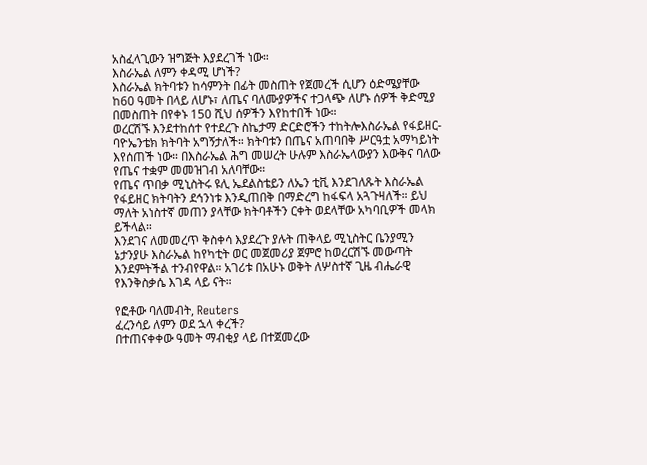አስፈላጊውን ዝግጅት እያደረገች ነው።
እስራኤል ለምን ቀዳሚ ሆነች?
እስራኤል ክትባቱን ከሳምንት በፊት መስጠት የጀመረች ሲሆን ዕድሜያቸው ከ60 ዓመት በላይ ለሆኑ፣ ለጤና ባለሙያዎችና ተጋላጭ ለሆኑ ሰዎች ቅድሚያ በመስጠት በየቀኑ 150 ሺህ ሰዎችን እየከተበች ነው።
ወረርሽኙ እንደተከሰተ የተደረጉ ስኬታማ ድርድሮችን ተከትሎእስራኤል የፋይዘር-ባዮኤንቴክ ክትባት አግኝታለች። ክትባቱን በጤና አጠባበቅ ሥርዓቷ አማካይነት እየሰጠች ነው። በእስራኤል ሕግ መሠረት ሁሉም እስራኤላውያን እውቅና ባለው የጤና ተቋም መመዝገብ አለባቸው።
የጤና ጥበቃ ሚኒስትሩ ዩሊ ኤደልስቴይን ለኤን ቲቪ እንደገለጹት እስራኤል የፋይዘር ክትባትን ደኅንነቱ እንዲጠበቅ በማድረግ ከፋፍላ አጓጉዛለች። ይህ ማለት አነስተኛ መጠን ያላቸው ክትባቶችን ርቀት ወደላቸው አካባቢዎች መላክ ይችላል።
እንደገና ለመመረጥ ቅስቀሳ እያደረጉ ያሉት ጠቅላይ ሚኒስትር ቤንያሚን ኔታንያሁ እስራኤል ከየካቲት ወር መጀመሪያ ጀምሮ ከወረርሽኙ መውጣት እንደምትችል ተንብየዋል። አገሪቱ በአሁኑ ወቅት ለሦስተኛ ጊዜ ብሔራዊ የእንቅስቃሴ እገዳ ላይ ናት።

የፎቶው ባለመብት, Reuters
ፈረንሳይ ለምን ወደ ኋላ ቀረች?
በተጠናቀቀው ዓመት ማብቂያ ላይ በተጀመረው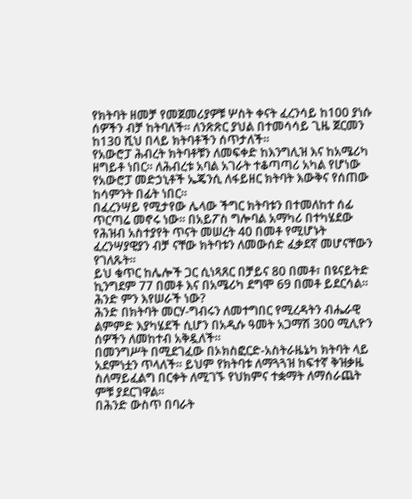የክትባት ዘመቻ የመጀመሪያዎቹ ሦስት ቀናት ፈረንሳይ ከ100 ያነሱ ሰዎችን ብቻ ከትባለች፡፡ ለንጽጽር ያህል በተመሳሳይ ጊዜ ጀርመን ከ130 ሺህ በላይ ክትባቶችን ሰጥታለች።
የአውሮፓ ሕብረት ክትባቶቹን ለመፍቀድ ከእንግሊዝ እና ከአሜሪካ ዘግይቶ ነበር። ለሕብረቱ አባል አገራት ተቆጣጣሪ አካል የሆነው የአውሮፓ መድኃኒቶች ኤጄንሲ ለፋይዘር ክትባት እውቅና የሰጠው ከሳምንት በፊት ነበር።
በፈረንሣይ የሚታየው ሌላው ችግር ክትባቱን በተመለከተ ሰፊ ጥርጣሬ መኖሩ ነው። በአይፖስ ግሎባል አማካሪ በተካሄደው የሕዝብ አስተያየት ጥናት መሠረት 40 በመቶ የሚሆኑት ፈረንሣያዊያን ብቻ ናቸው ክትባቱን ለመውሰድ ፈቃደኛ መሆናቸውን የገለጹት።
ይህ ቁጥር ከሌሎች ጋር ሲነጻጸር በቻይና 80 በመቶ፣ በዩናይትድ ኪንግደም 77 በመቶ እና በአሜሪካ ደግሞ 69 በመቶ ይደርሳል።
ሕንድ ምን እየሠራች ነው?
ሕንድ በክትባት መርሃ-ግብሩን ለመተግበር የሚረዳትን ብሔራዊ ልምምድ እያካሄደች ሲሆን በአዲሱ ዓመት አጋማሽ 300 ሚሊዮን ሰዎችን ለመከተብ አቅዷለች።
በመንግሥት በሚደገፈው በኦክስፎርድ-አስትራዜኔካ ክትባት ላይ አደምነቷን ጥላለች። ይህም የክትባቱ ለማጓጓዝ ከፍተኛ ቅዝቃዜ ስለማይፈልግ በርቀት ለሚገኙ የህክምና ተቋማት ለማሰራጨት ምቹ ያደርገዋል።
በሕንድ ውስጥ በባራት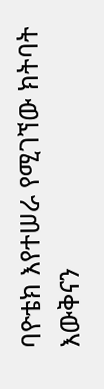ባዮቴክ እየተሠራ የሚገኘው ክትባት እውቅናን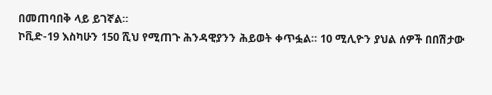በመጠባበቅ ላይ ይገኛል።
ኮቪድ-19 እስካሁን 150 ሺህ የሚጠጉ ሕንዳዊያንን ሕይወት ቀጥፏል። 10 ሚሊዮን ያህል ሰዎች በበሽታው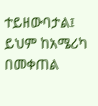ተይዘውባታል፤ ይህም ከአሜሪካ በመቀጠል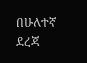በሁለተኛ ደረጃ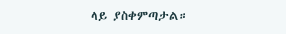ላይ ያስቀምጣታል።